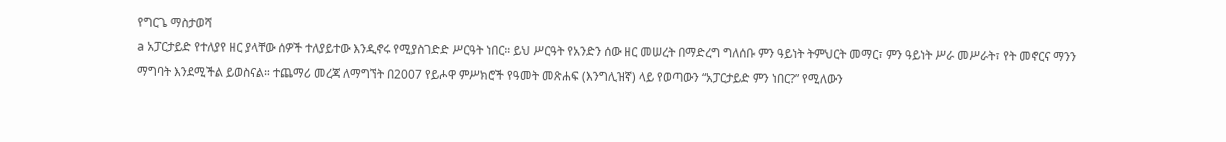የግርጌ ማስታወሻ
a አፓርታይድ የተለያየ ዘር ያላቸው ሰዎች ተለያይተው እንዲኖሩ የሚያስገድድ ሥርዓት ነበር። ይህ ሥርዓት የአንድን ሰው ዘር መሠረት በማድረግ ግለሰቡ ምን ዓይነት ትምህርት መማር፣ ምን ዓይነት ሥራ መሥራት፣ የት መኖርና ማንን ማግባት እንደሚችል ይወስናል። ተጨማሪ መረጃ ለማግኘት በ2007 የይሖዋ ምሥክሮች የዓመት መጽሐፍ (እንግሊዝኛ) ላይ የወጣውን “አፓርታይድ ምን ነበር?” የሚለውን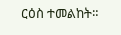ርዕስ ተመልከት።